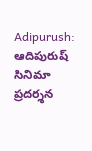Adipurush: ఆదిపురుష్ సినిమా ప్రదర్శన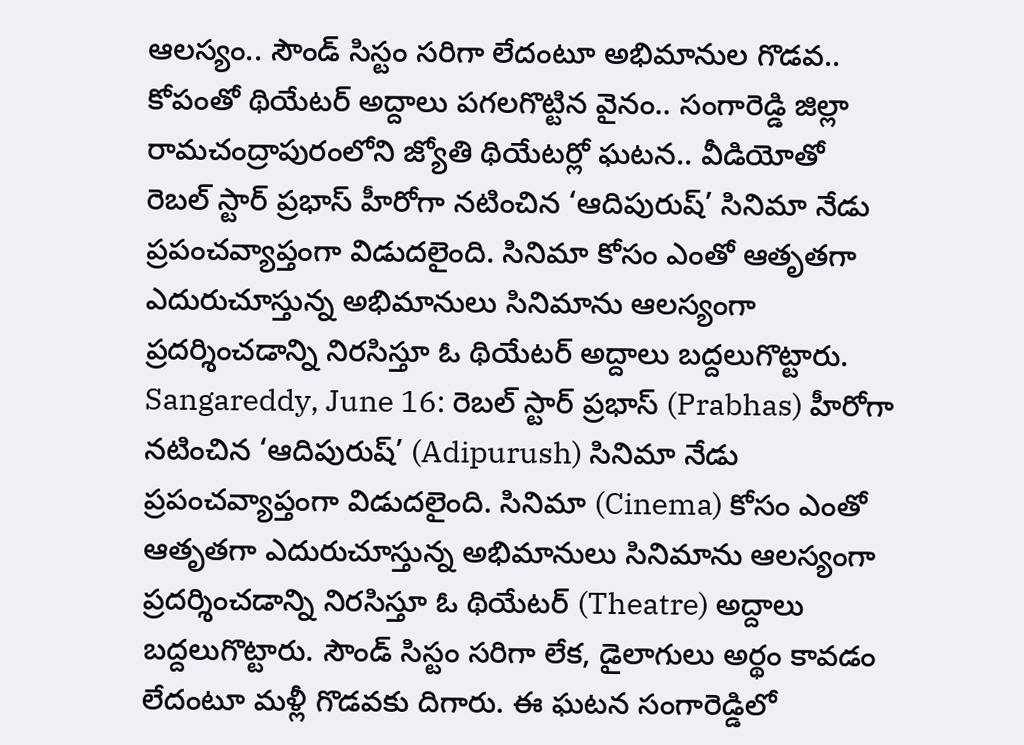ఆలస్యం.. సౌండ్ సిస్టం సరిగా లేదంటూ అభిమానుల గొడవ.. కోపంతో థియేటర్ అద్దాలు పగలగొట్టిన వైనం.. సంగారెడ్డి జిల్లా రామచంద్రాపురంలోని జ్యోతి థియేటర్లో ఘటన.. వీడియోతో
రెబల్ స్టార్ ప్రభాస్ హీరోగా నటించిన ‘ఆదిపురుష్’ సినిమా నేడు ప్రపంచవ్యాప్తంగా విడుదలైంది. సినిమా కోసం ఎంతో ఆతృతగా ఎదురుచూస్తున్న అభిమానులు సినిమాను ఆలస్యంగా ప్రదర్శించడాన్ని నిరసిస్తూ ఓ థియేటర్ అద్దాలు బద్దలుగొట్టారు.
Sangareddy, June 16: రెబల్ స్టార్ ప్రభాస్ (Prabhas) హీరోగా నటించిన ‘ఆదిపురుష్’ (Adipurush) సినిమా నేడు ప్రపంచవ్యాప్తంగా విడుదలైంది. సినిమా (Cinema) కోసం ఎంతో ఆతృతగా ఎదురుచూస్తున్న అభిమానులు సినిమాను ఆలస్యంగా ప్రదర్శించడాన్ని నిరసిస్తూ ఓ థియేటర్ (Theatre) అద్దాలు బద్దలుగొట్టారు. సౌండ్ సిస్టం సరిగా లేక, డైలాగులు అర్థం కావడం లేదంటూ మళ్లీ గొడవకు దిగారు. ఈ ఘటన సంగారెడ్డిలో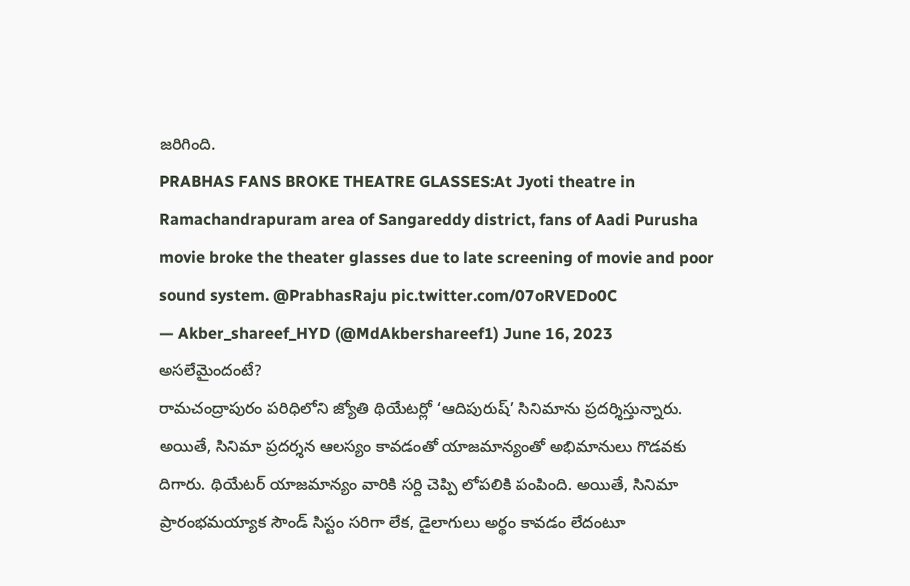జరిగింది.
PRABHAS FANS BROKE THEATRE GLASSES:At Jyoti theatre in Ramachandrapuram area of Sangareddy district, fans of Aadi Purusha movie broke the theater glasses due to late screening of movie and poor sound system. @PrabhasRaju pic.twitter.com/07oRVEDo0C
— Akber_shareef_HYD (@MdAkbershareef1) June 16, 2023
అసలేమైందంటే?
రామచంద్రాపురం పరిధిలోని జ్యోతి థియేటర్లో ‘ఆదిపురుష్’ సినిమాను ప్రదర్శిస్తున్నారు. అయితే, సినిమా ప్రదర్శన ఆలస్యం కావడంతో యాజమాన్యంతో అభిమానులు గొడవకు దిగారు. థియేటర్ యాజమాన్యం వారికి సర్ది చెప్పి లోపలికి పంపింది. అయితే, సినిమా ప్రారంభమయ్యాక సౌండ్ సిస్టం సరిగా లేక, డైలాగులు అర్థం కావడం లేదంటూ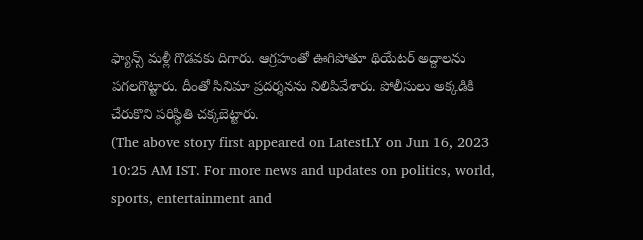ఫ్యాన్స్ మళ్లీ గొడవకు దిగారు. ఆగ్రహంతో ఊగిపోతూ థియేటర్ అద్దాలను పగలగొట్టారు. దీంతో సినిమా ప్రదర్శనను నిలిపివేశారు. పోలీసులు అక్కడికి చేరుకొని పరిస్థితి చక్కబెట్టారు.
(The above story first appeared on LatestLY on Jun 16, 2023 10:25 AM IST. For more news and updates on politics, world, sports, entertainment and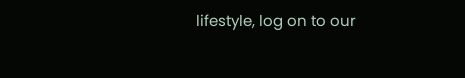lifestyle, log on to our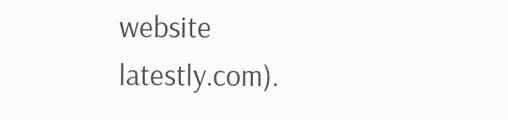website latestly.com).